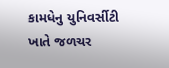કામધેનુ યુનિવર્સીટી ખાતે જળચર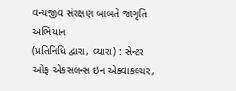વન્યજીવ સંરક્ષણ બાબતે જાગૃતિ અભિયાન
(પ્રતિનિધિ દ્વારા, વ્યારા) : સેન્ટર ઓફ એકસલન્સ ઇન એક્વાકલ્ચર,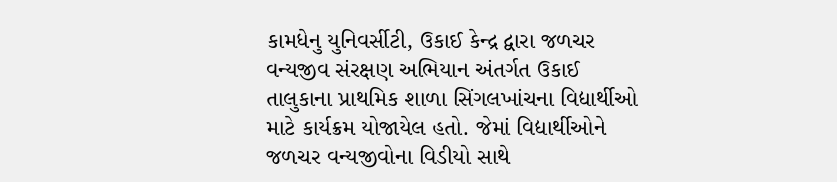કામધેનુ યુનિવર્સીટી, ઉકાઈ કેન્દ્ર દ્વારા જળચર વન્યજીવ સંરક્ષણ અભિયાન અંતર્ગત ઉકાઈ તાલુકાના પ્રાથમિક શાળા સિંગલખાંચના વિદ્યાર્થીઓ માટે કાર્યક્રમ યોજાયેલ હતો. જેમાં વિદ્યાર્થીઓને જળચર વન્યજીવોના વિડીયો સાથે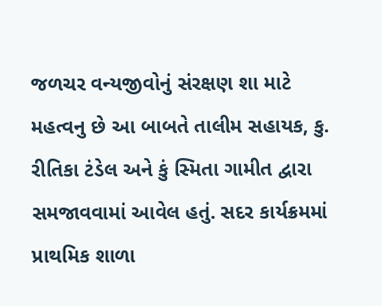જળચર વન્યજીવોનું સંરક્ષણ શા માટે મહત્વનુ છે આ બાબતે તાલીમ સહાયક, કુ. રીતિકા ટંડેલ અને કું સ્મિતા ગામીત દ્વારા સમજાવવામાં આવેલ હતું. સદર કાર્યક્રમમાં પ્રાથમિક શાળા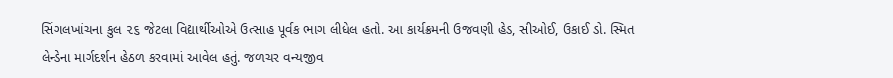સિંગલખાંચના કુલ ૨૬ જેટલા વિદ્યાર્થીઓએ ઉત્સાહ પૂર્વક ભાગ લીધેલ હતો. આ કાર્યક્રમની ઉજવણી હેડ, સીઓઈ, ઉકાઈ ડો. સ્મિત લેન્ડેના માર્ગદર્શન હેઠળ કરવામાં આવેલ હતું. જળચર વન્યજીવ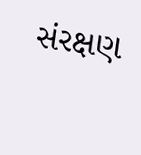સંરક્ષણ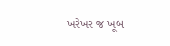ખરેખર જ ખૂબ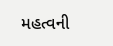મહત્વની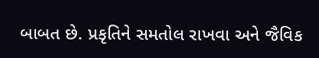બાબત છે. પ્રકૃતિને સમતોલ રાખવા અને જૈવિક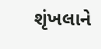શૃંખલાને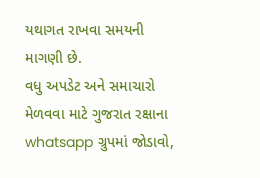યથાગત રાખવા સમયની માગણી છે.
વધુ અપડેટ અને સમાચારો મેળવવા માટે ગુજરાત રક્ષાના whatsapp ગ્રુપમાં જોડાવો,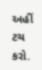અહીં ટચ કરો.